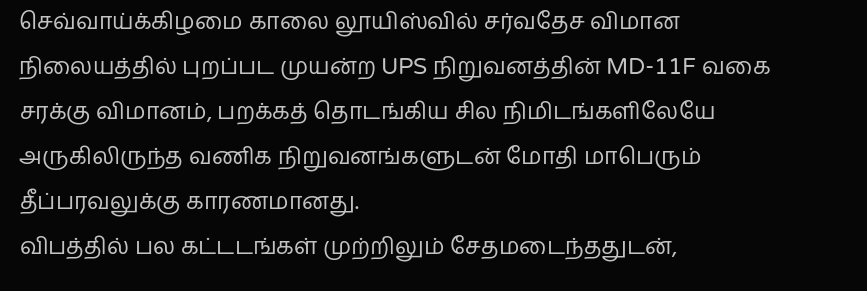செவ்வாய்க்கிழமை காலை லூயிஸ்வில் சர்வதேச விமான நிலையத்தில் புறப்பட முயன்ற UPS நிறுவனத்தின் MD-11F வகை சரக்கு விமானம், பறக்கத் தொடங்கிய சில நிமிடங்களிலேயே அருகிலிருந்த வணிக நிறுவனங்களுடன் மோதி மாபெரும் தீப்பரவலுக்கு காரணமானது.
விபத்தில் பல கட்டடங்கள் முற்றிலும் சேதமடைந்ததுடன்,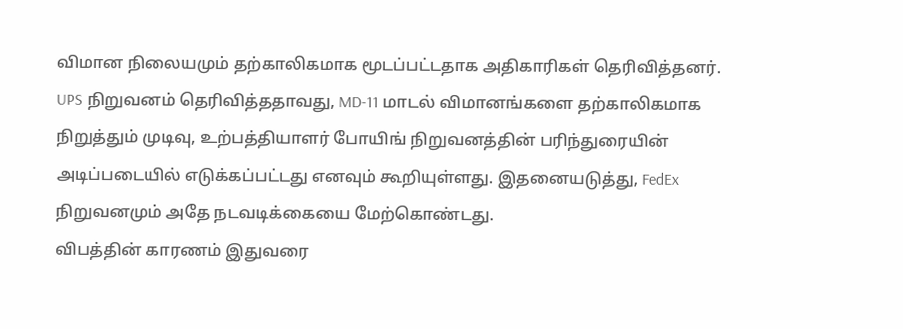விமான நிலையமும் தற்காலிகமாக மூடப்பட்டதாக அதிகாரிகள் தெரிவித்தனர்.
UPS நிறுவனம் தெரிவித்ததாவது, MD-11 மாடல் விமானங்களை தற்காலிகமாக நிறுத்தும் முடிவு, உற்பத்தியாளர் போயிங் நிறுவனத்தின் பரிந்துரையின் அடிப்படையில் எடுக்கப்பட்டது எனவும் கூறியுள்ளது. இதனையடுத்து, FedEx நிறுவனமும் அதே நடவடிக்கையை மேற்கொண்டது.
விபத்தின் காரணம் இதுவரை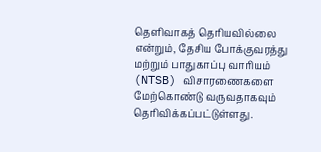தெளிவாகத் தெரியவில்லை என்றும், தேசிய போக்குவரத்து மற்றும் பாதுகாப்பு வாரியம் (NTSB) விசாரணைகளை மேற்கொண்டு வருவதாகவும் தெரிவிக்கப்பட்டுள்ளது.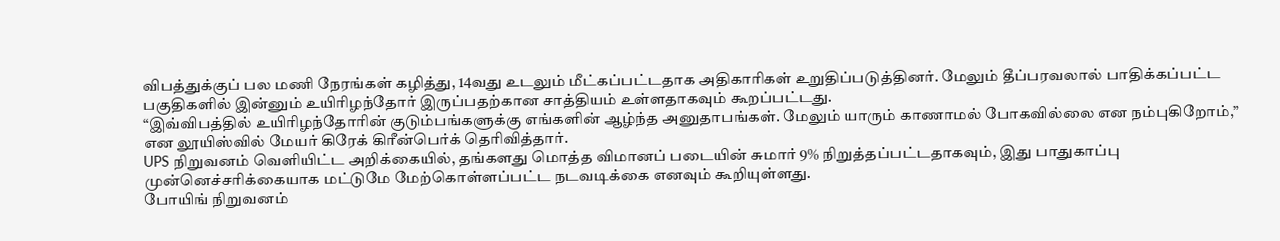விபத்துக்குப் பல மணி நேரங்கள் கழித்து, 14வது உடலும் மீட்கப்பட்டதாக அதிகாரிகள் உறுதிப்படுத்தினர். மேலும் தீப்பரவலால் பாதிக்கப்பட்ட பகுதிகளில் இன்னும் உயிரிழந்தோர் இருப்பதற்கான சாத்தியம் உள்ளதாகவும் கூறப்பட்டது.
“இவ்விபத்தில் உயிரிழந்தோரின் குடும்பங்களுக்கு எங்களின் ஆழ்ந்த அனுதாபங்கள். மேலும் யாரும் காணாமல் போகவில்லை என நம்புகிறோம்,” என லூயிஸ்வில் மேயர் கிரேக் கிரீன்பெர்க் தெரிவித்தார்.
UPS நிறுவனம் வெளியிட்ட அறிக்கையில், தங்களது மொத்த விமானப் படையின் சுமார் 9% நிறுத்தப்பட்டதாகவும், இது பாதுகாப்பு முன்னெச்சரிக்கையாக மட்டுமே மேற்கொள்ளப்பட்ட நடவடிக்கை எனவும் கூறியுள்ளது.
போயிங் நிறுவனம்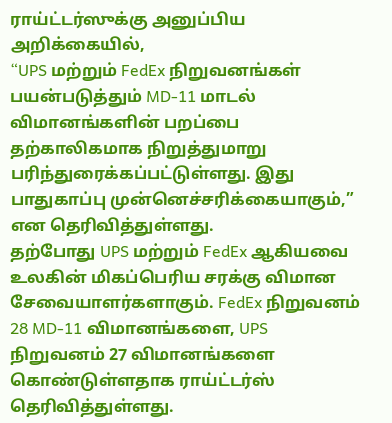ராய்ட்டர்ஸுக்கு அனுப்பிய அறிக்கையில்,
“UPS மற்றும் FedEx நிறுவனங்கள் பயன்படுத்தும் MD-11 மாடல் விமானங்களின் பறப்பை தற்காலிகமாக நிறுத்துமாறு பரிந்துரைக்கப்பட்டுள்ளது. இது பாதுகாப்பு முன்னெச்சரிக்கையாகும்,” என தெரிவித்துள்ளது.
தற்போது UPS மற்றும் FedEx ஆகியவை உலகின் மிகப்பெரிய சரக்கு விமான சேவையாளர்களாகும். FedEx நிறுவனம் 28 MD-11 விமானங்களை, UPS நிறுவனம் 27 விமானங்களை கொண்டுள்ளதாக ராய்ட்டர்ஸ் தெரிவித்துள்ளது.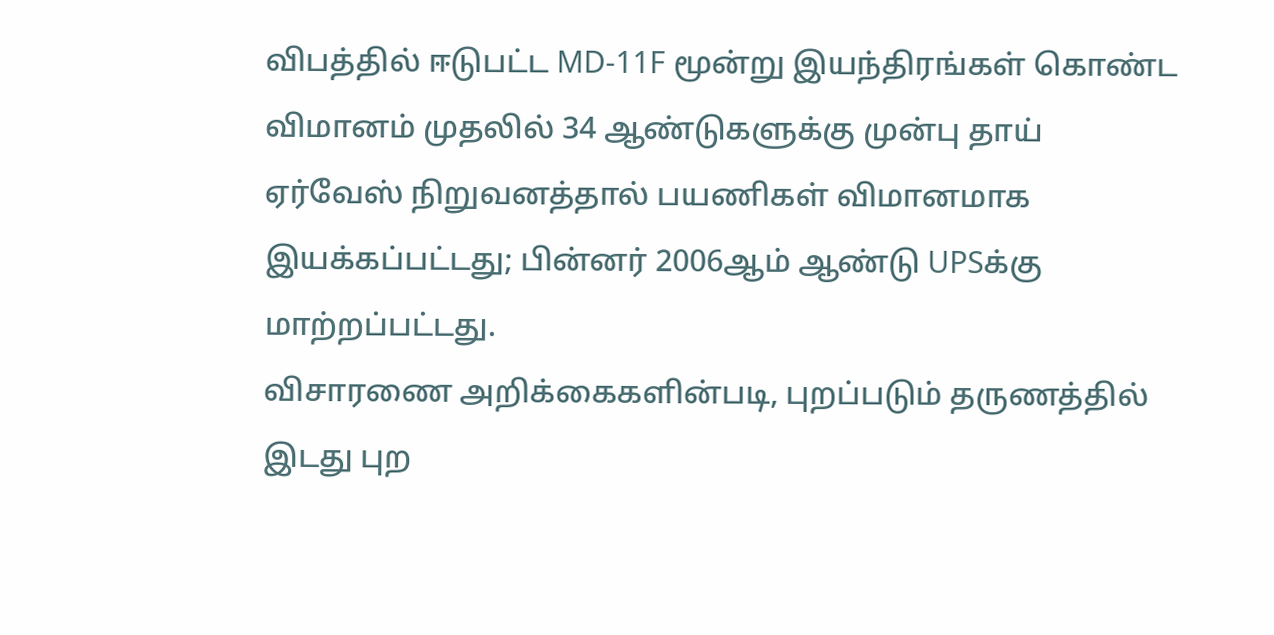விபத்தில் ஈடுபட்ட MD-11F மூன்று இயந்திரங்கள் கொண்ட விமானம் முதலில் 34 ஆண்டுகளுக்கு முன்பு தாய் ஏர்வேஸ் நிறுவனத்தால் பயணிகள் விமானமாக இயக்கப்பட்டது; பின்னர் 2006ஆம் ஆண்டு UPSக்கு மாற்றப்பட்டது.
விசாரணை அறிக்கைகளின்படி, புறப்படும் தருணத்தில் இடது புற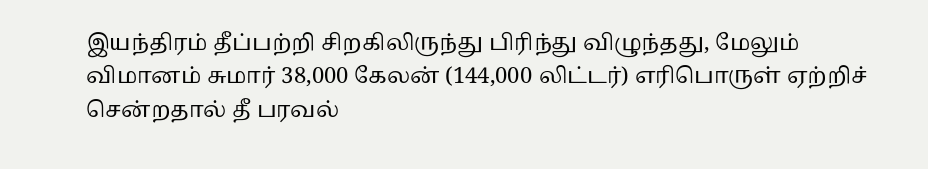இயந்திரம் தீப்பற்றி சிறகிலிருந்து பிரிந்து விழுந்தது, மேலும் விமானம் சுமார் 38,000 கேலன் (144,000 லிட்டர்) எரிபொருள் ஏற்றிச் சென்றதால் தீ பரவல்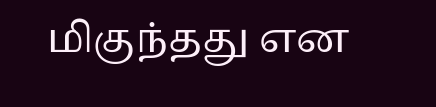மிகுந்தது என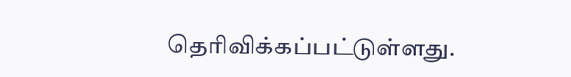தெரிவிக்கப்பட்டுள்ளது.